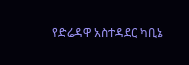የድሬዳዋ አስተዳደር ካቢኔ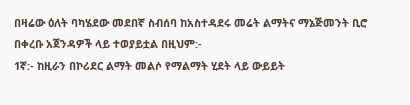በዛሬው ዕለት ባካሄደው መደበኛ ስብሰባ ከአስተዳደሩ መሬት ልማትና ማኔጅመንት ቢሮ በቀረቡ አጀንዳዎች ላይ ተወያይቷል በዚህም:-
1ኛ:- ከዚራን በኮሪደር ልማት መልሶ የማልማት ሂደት ላይ ውይይት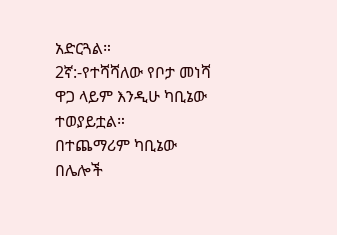አድርጓል።
2ኛ:-የተሻሻለው የቦታ መነሻ ዋጋ ላይም እንዲሁ ካቢኔው ተወያይቷል።
በተጨማሪም ካቢኔው በሌሎች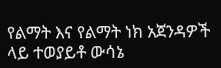የልማት እና የልማት ነክ አጀንዳዎች ላይ ተወያይቶ ውሳኔ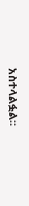አስተላልፏል።